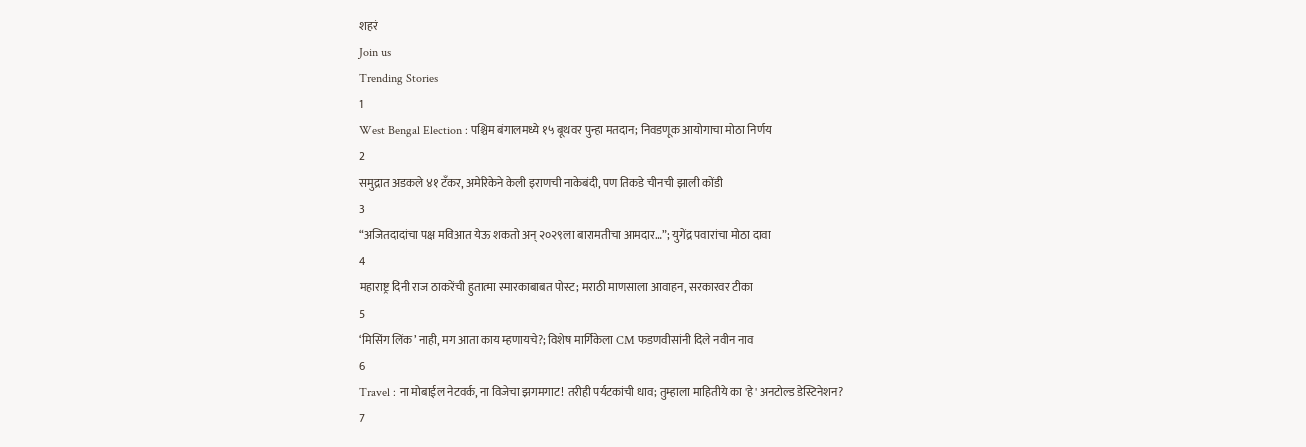शहरं
Join us
Trending Stories
1
West Bengal Election : पश्चिम बंगालमध्ये १५ बूथवर पुन्हा मतदान; निवडणूक आयोगाचा मोठा निर्णय
2
समुद्रात अडकले ४१ टँकर, अमेरिकेने केली इराणची नाकेबंदी, पण तिकडे चीनची झाली कोंडी
3
“अजितदादांचा पक्ष मविआत येऊ शकतो अन् २०२९ला बारामतीचा आमदार…”; युगेंद्र पवारांचा मोठा दावा
4
महाराष्ट्र दिनी राज ठाकरेंची हुतात्मा स्मारकाबाबत पोस्ट; मराठी माणसाला आवाहन, सरकारवर टीका
5
‘मिसिंग लिंक’ नाही, मग आता काय म्हणायचे?; विशेष मार्गिकेला CM फडणवीसांनी दिले नवीन नाव
6
Travel : ना मोबाईल नेटवर्क, ना विजेचा झगमगाट! तरीही पर्यटकांची धाव; तुम्हाला माहितीये का 'हे' अनटोल्ड डेस्टिनेशन?
7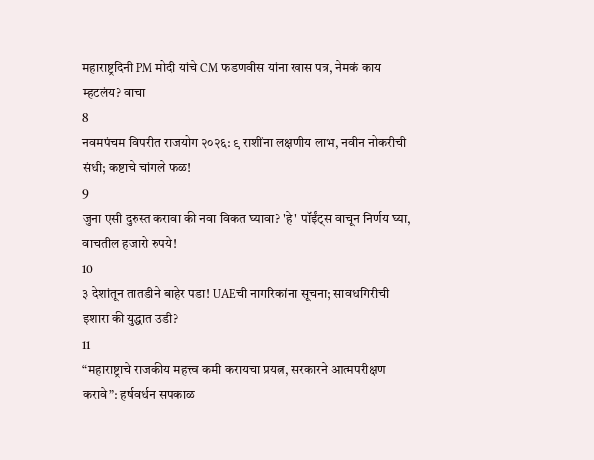महाराष्ट्रदिनी PM मोदी यांचे CM फडणवीस यांना खास पत्र, नेमकं काय म्हटलंय? वाचा
8
नवमपंचम विपरीत राजयोग २०२६: ९ राशींना लक्षणीय लाभ, नवीन नोकरीची संधी; कष्टाचे चांगले फळ!
9
जुना एसी दुरुस्त करावा की नवा विकत घ्यावा? 'हे' पॉईंट्स वाचून निर्णय घ्या, वाचतील हजारो रुपये!
10
३ देशांतून तातडीने बाहेर पडा! UAEची नागरिकांना सूचना; सावधगिरीची इशारा की युद्धात उडी?
11
“महाराष्ट्राचे राजकीय महत्त्व कमी करायचा प्रयत्न, सरकारने आत्मपरीक्षण करावे”: हर्षवर्धन सपकाळ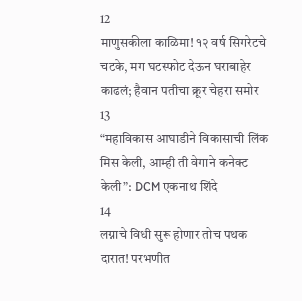12
माणुसकीला काळिमा! १२ वर्ष सिगरेटचे चटके, मग घटस्फोट देऊन घराबाहेर काढलं; हैवान पतीचा क्रूर चेहरा समोर
13
“महाविकास आघाडीने विकासाची लिंक मिस केली, आम्ही ती वेगाने कनेक्ट केली”: DCM एकनाथ शिंदे
14
लग्नाचे विधी सुरू होणार तोच पथक दारात! परभणीत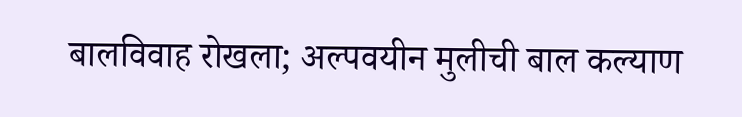बालविवाह रोखला; अल्पवयीन मुलीची बाल कल्याण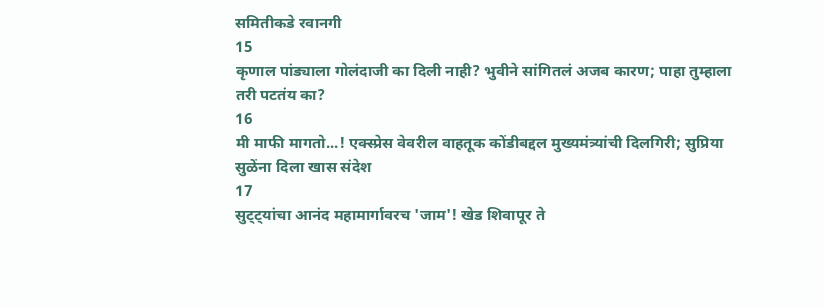समितीकडे रवानगी
15
कृणाल पांड्याला गोलंदाजी का दिली नाही? भुवीने सांगितलं अजब कारण; पाहा तुम्हाला तरी पटतंय का?
16
मी माफी मागतो...! एक्स्प्रेस वेवरील वाहतूक कोंडीबद्दल मुख्यमंत्र्यांची दिलगिरी; सुप्रिया सुळेंना दिला खास संदेश
17
सुट्ट्यांचा आनंद महामार्गावरच 'जाम'! खेड शिवापूर ते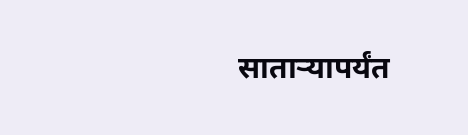साताऱ्यापर्यंत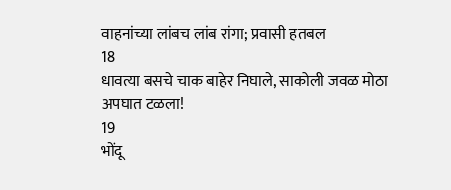वाहनांच्या लांबच लांब रांगा; प्रवासी हतबल
18
धावत्या बसचे चाक बाहेर निघाले, साकोली जवळ मोठा अपघात टळला!
19
भोंदू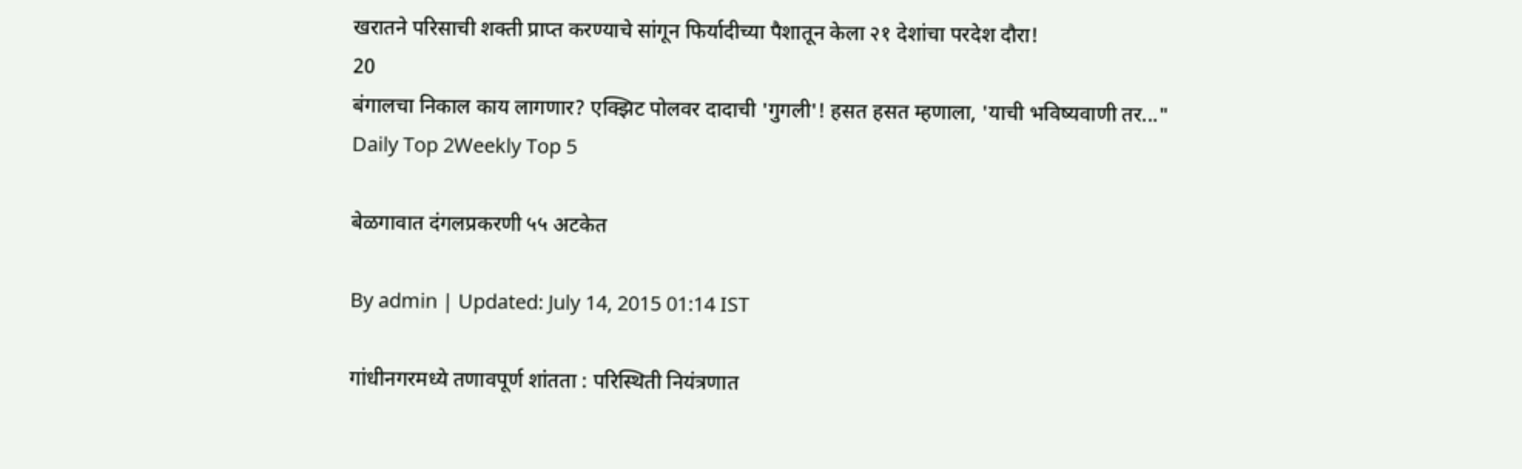खरातने परिसाची शक्ती प्राप्त करण्याचे सांगून फिर्यादीच्या पैशातून केला २१ देशांचा परदेश दौरा!
20
बंगालचा निकाल काय लागणार? एक्झिट पोलवर दादाची 'गुगली'! हसत हसत म्हणाला, 'याची भविष्यवाणी तर..."
Daily Top 2Weekly Top 5

बेळगावात दंगलप्रकरणी ५५ अटकेत

By admin | Updated: July 14, 2015 01:14 IST

गांधीनगरमध्ये तणावपूर्ण शांतता : परिस्थिती नियंत्रणात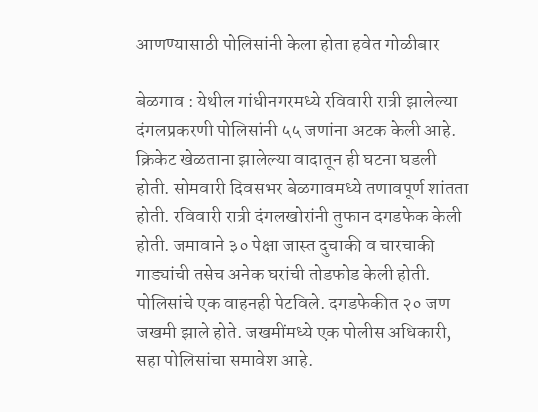आणण्यासाठी पोलिसांनी केला होता हवेत गोळीबार

बेळगाव : येथील गांधीनगरमध्ये रविवारी रात्री झालेल्या दंगलप्रकरणी पोलिसांनी ५५ जणांना अटक केली आहे. क्रिकेट खेळताना झालेल्या वादातून ही घटना घडली होती. सोमवारी दिवसभर बेळगावमध्ये तणावपूर्ण शांतता होती. रविवारी रात्री दंगलखोरांनी तुफान दगडफेक केली होती. जमावाने ३० पेक्षा जास्त दुचाकी व चारचाकी गाड्यांची तसेच अनेक घरांची तोडफोड केली होती. पोलिसांचे एक वाहनही पेटविले. दगडफेकीत २० जण जखमी झाले होते. जखमींमध्ये एक पोलीस अधिकारी, सहा पोलिसांचा समावेश आहे.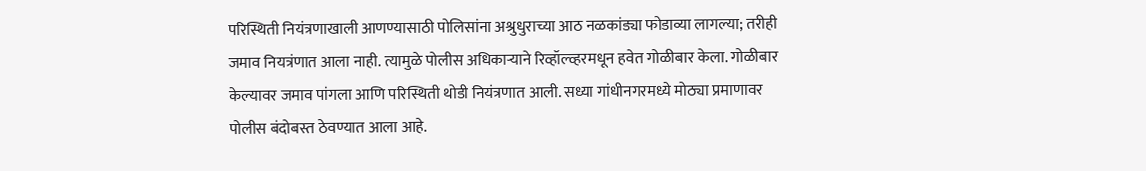परिस्थिती नियंत्रणाखाली आणण्यासाठी पोलिसांना अश्रुधुराच्या आठ नळकांड्या फोडाव्या लागल्या; तरीही जमाव नियत्रंणात आला नाही. त्यामुळे पोलीस अधिकाऱ्याने रिव्हॉल्व्हरमधून हवेत गोळीबार केला. गोळीबार केल्यावर जमाव पांगला आणि परिस्थिती थोडी नियंत्रणात आली. सध्या गांधीनगरमध्ये मोठ्या प्रमाणावर पोलीस बंदोबस्त ठेवण्यात आला आहे.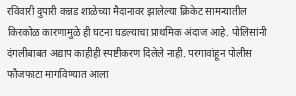रविवारी दुपारी कन्नड शाळेच्या मैदानावर झालेल्या क्रिकेट सामन्यातील किरकोळ कारणामुळे ही घटना घडल्याचा प्राथमिक अंदाज आहे. पोलिसांनी दंगलीबाबत अद्याप काहीही स्पष्टीकरण दिलेले नाही. परगावांहून पोलीस फौजफाटा मागविण्यात आला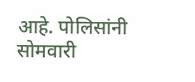आहे. पोलिसांनी सोमवारी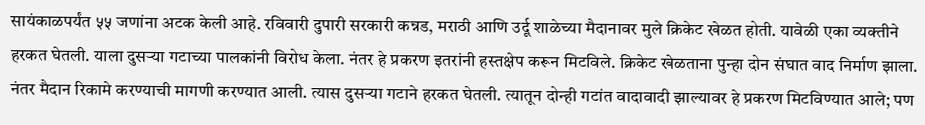सायंकाळपर्यंत ५५ जणांना अटक केली आहे. रविवारी दुपारी सरकारी कन्नड, मराठी आणि उर्दू शाळेच्या मैदानावर मुले क्रिकेट खेळत होती. यावेळी एका व्यक्तीने हरकत घेतली. याला दुसऱ्या गटाच्या पालकांनी विरोध केला. नंतर हे प्रकरण इतरांनी हस्तक्षेप करून मिटविले. क्रिकेट खेळताना पुन्हा दोन संघात वाद निर्माण झाला. नंतर मैदान रिकामे करण्याची मागणी करण्यात आली. त्यास दुसऱ्या गटाने हरकत घेतली. त्यातून दोन्ही गटांत वादावादी झाल्यावर हे प्रकरण मिटविण्यात आले; पण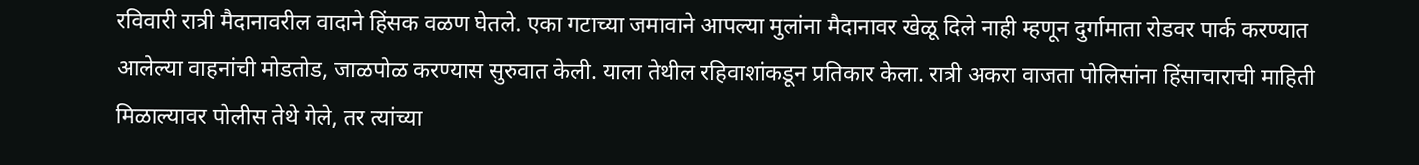रविवारी रात्री मैदानावरील वादाने हिंसक वळण घेतले. एका गटाच्या जमावाने आपल्या मुलांना मैदानावर खेळू दिले नाही म्हणून दुर्गामाता रोडवर पार्क करण्यात आलेल्या वाहनांची मोडतोड, जाळपोळ करण्यास सुरुवात केली. याला तेथील रहिवाशांकडून प्रतिकार केला. रात्री अकरा वाजता पोलिसांना हिंसाचाराची माहिती मिळाल्यावर पोलीस तेथे गेले, तर त्यांच्या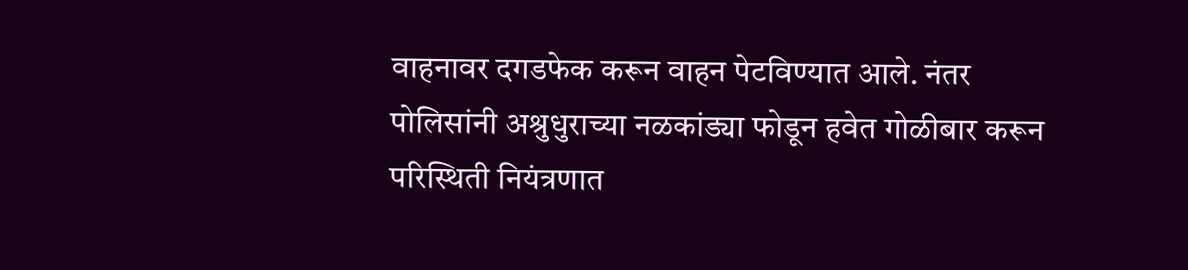वाहनावर दगडफेक करून वाहन पेटविण्यात आले. नंतर पोलिसांनी अश्रुधुराच्या नळकांड्या फोडून हवेत गोळीबार करून परिस्थिती नियंत्रणात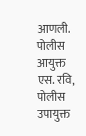आणली. पोलीस आयुक्त एस. रवि, पोलीस उपायुक्त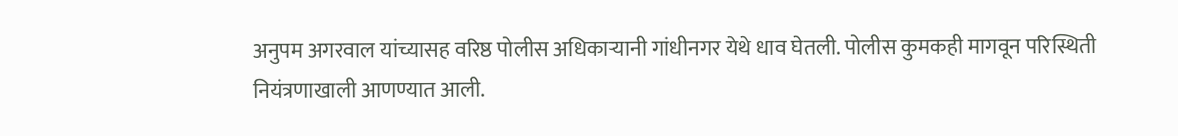अनुपम अगरवाल यांच्यासह वरिष्ठ पोलीस अधिकाऱ्यानी गांधीनगर येथे धाव घेतली. पोलीस कुमकही मागवून परिस्थिती नियंत्रणाखाली आणण्यात आली.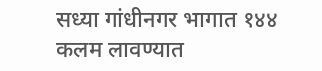सध्या गांधीनगर भागात १४४ कलम लावण्यात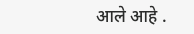आले आहे .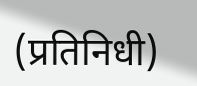(प्रतिनिधी)